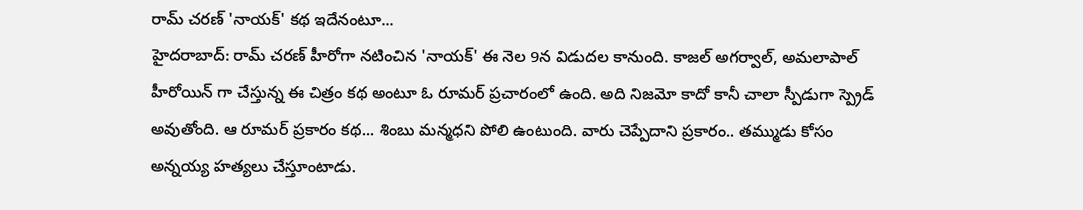రామ్ చరణ్ 'నాయక్' కథ ఇదేనంటూ...
హైదరాబాద్: రామ్ చరణ్ హీరోగా నటించిన 'నాయక్' ఈ నెల 9న విడుదల కానుంది. కాజల్ అగర్వాల్, అమలాపాల్ హీరోయిన్ గా చేస్తున్న ఈ చిత్రం కథ అంటూ ఓ రూమర్ ప్రచారంలో ఉంది. అది నిజమో కాదో కానీ చాలా స్పీడుగా స్ప్రెడ్ అవుతోంది. ఆ రూమర్ ప్రకారం కథ... శింబు మన్మధని పోలి ఉంటుంది. వారు చెప్పేదాని ప్రకారం.. తమ్ముడు కోసం అన్నయ్య హత్యలు చేస్తూంటాడు.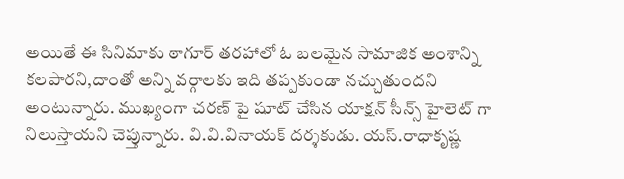అయితే ఈ సినిమాకు ఠాగూర్ తరహాలో ఓ బలమైన సామాజిక అంశాన్ని కలపారని,దాంతో అన్ని వర్గాలకు ఇది తప్పకుండా నచ్చుతుందని అంటున్నారు. ముఖ్యంగా చరణ్ పై షూట్ చేసిన యాక్షన్ సీన్స్ హైలెట్ గా నిలుస్తాయని చెప్తున్నారు. వి.వి.వినాయక్ దర్శకుడు. యస్.రాధాకృష్ణ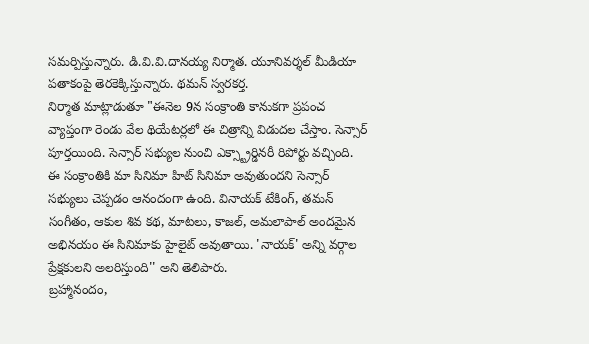సమర్పిస్తున్నారు. డి.వి.వి.దానయ్య నిర్మాత. యూనివర్శల్ మీడియా పతాకంపై తెరకెక్కిస్తున్నారు. థమన్ స్వరకర్త.
నిర్మాత మాట్లాడుతూ "ఈనెల 9న సంక్రాంతి కానుకగా ప్రపంచ వ్యాప్తంగా రెండు వేల థియేటర్లలో ఈ చిత్రాన్ని విడుదల చేస్తాం. సెన్సార్ పూర్తయింది. సెన్సార్ సభ్యుల నుంచి ఎక్స్ట్రార్డినరీ రిపోర్టు వచ్చింది. ఈ సంక్రాంతికి మా సినిమా హిట్ సినిమా అవుతుందని సెన్సార్ సభ్యులు చెప్పడం ఆనందంగా ఉంది. వినాయక్ టేకింగ్, తమన్ సంగీతం, ఆకుల శివ కథ, మాటలు, కాజల్, అమలాపాల్ అందమైన అభినయం ఈ సినిమాకు హైలైట్ అవుతాయి. 'నాయక్' అన్ని వర్గాల ప్రేక్షకులని అలరిస్తుంది'' అని తెలిపారు.
బ్రహ్మానందం,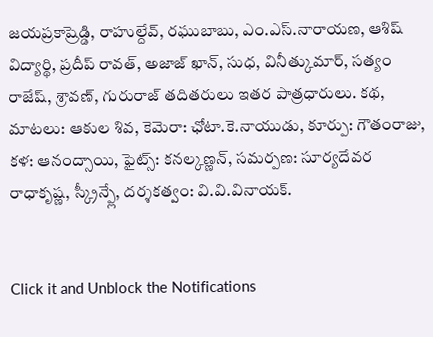జయప్రకాష్రెడ్డి, రాహుల్దేవ్, రఘుబాబు, ఎం.ఎస్.నారాయణ, ఆశిష్ విద్యార్థి, ప్రదీప్ రావత్, అజాజ్ ఖాన్, సుధ, వినీత్కుమార్, సత్యం రాజేష్, శ్రావణ్, గురురాజ్ తదితరులు ఇతర పాత్రధారులు. కథ, మాటలు: ఆకుల శివ, కెమెరా: ఛోటా.కె.నాయుడు, కూర్పు: గౌతంరాజు, కళ: ఆనంద్సాయి, ఫైట్స్: కనల్కణ్ణన్, సమర్పణ: సూర్యదేవర రాధాకృష్ణ, స్క్రీన్ప్లే, దర్శకత్వం: వి.వి.వినాయక్.


Click it and Unblock the Notifications